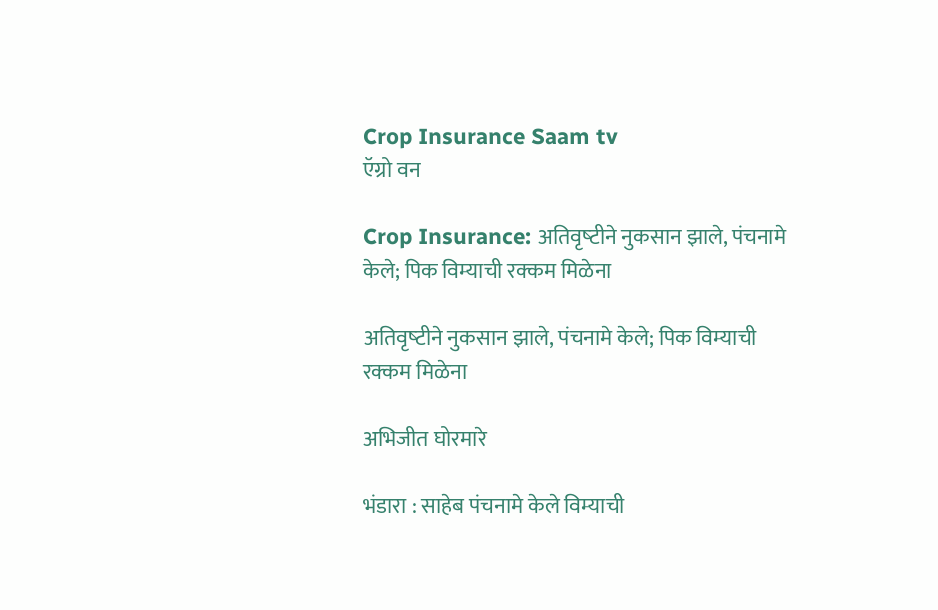Crop Insurance Saam tv
ऍग्रो वन

Crop Insurance: अतिवृष्‍टीने नुकसान झाले, पंचनामे केले; पिक विम्याची रक्कम मिळेना

अतिवृष्‍टीने नुकसान झाले, पंचनामे केले; पिक विम्याची रक्कम मिळेना

अभिजीत घोरमारे

भंडारा : साहेब पंचनामे केले विम्याची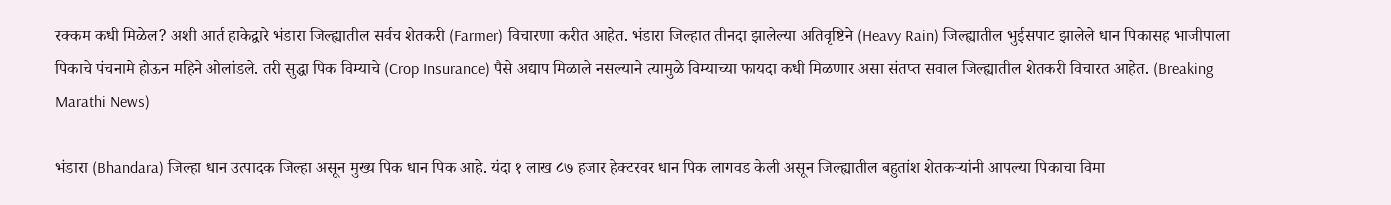रक्कम कधी मिळेल? अशी आर्त हाकेद्वारे भंडारा जिल्ह्यातील सर्वच शेतकरी (Farmer) विचारणा करीत आहेत. भंडारा जिल्हात तीनदा झालेल्या अतिवृष्टिने (Heavy Rain) जिल्ह्यातील भुईसपाट झालेले धान पिकासह भाजीपाला पिकाचे पंचनामे होऊन महिने ओलांडले. तरी सुद्धा पिक विम्याचे (Crop Insurance) पैसे अद्याप मिळाले नसल्याने त्यामुळे विम्याच्या फायदा कधी मिळणार असा संतप्त सवाल जिल्ह्यातील शेतकरी विचारत आहेत. (Breaking Marathi News)

भंडारा (Bhandara) जिल्हा धान उत्पादक जिल्हा असून मुख्य पिक धान पिक आहे. यंदा १ लाख ८७ हजार हेक्टरवर धान पिक लागवड केली असून जिल्ह्यातील बहुतांश शेतकऱ्यांनी आपल्या पिकाचा विमा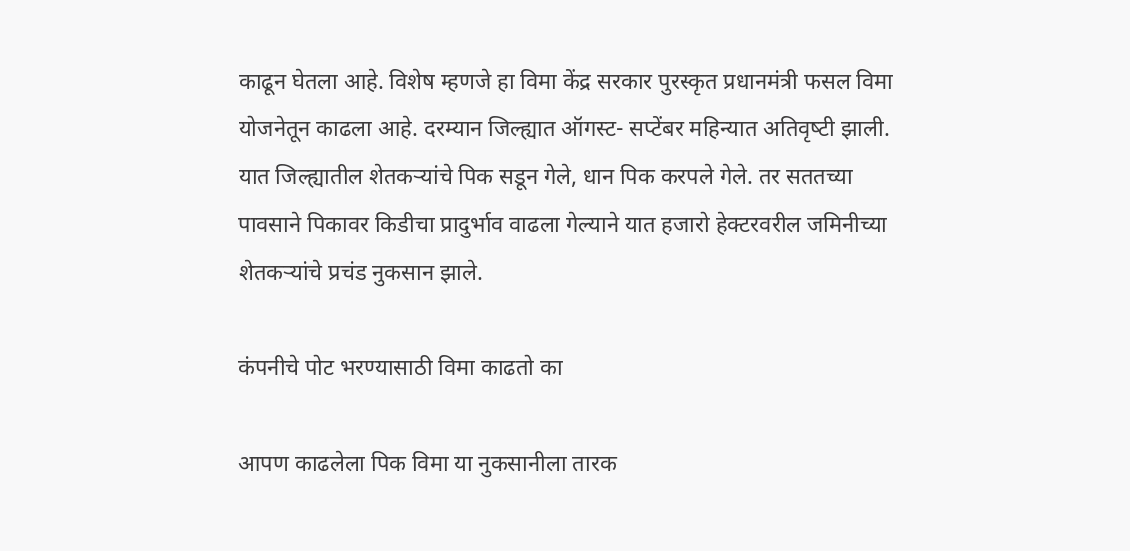काढून घेतला आहे. विशेष म्हणजे हा विमा केंद्र सरकार पुरस्कृत प्रधानमंत्री फसल विमा योजनेतून काढला आहे. दरम्यान जिल्ह्यात ऑगस्ट- सप्टेंबर महिन्यात अतिवृष्‍टी झाली. यात जिल्ह्यातील शेतकऱ्यांचे पिक सडून गेले, धान पिक करपले गेले. तर सततच्या पावसाने पिकावर किडीचा प्रादुर्भाव वाढला गेल्याने यात हजारो हेक्टरवरील जमिनीच्या शेतकऱ्यांचे प्रचंड नुकसान झाले.

कंपनीचे पोट भरण्यासाठी विमा काढतो का

आपण काढलेला पिक विमा या नुकसानीला तारक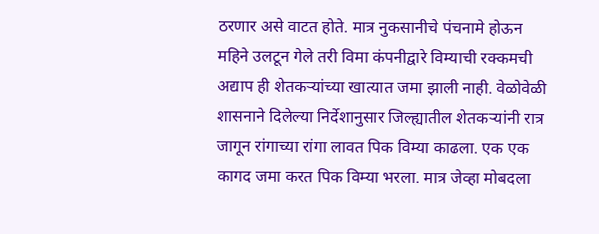ठरणार असे वाटत होते. मात्र नुकसानीचे पंचनामे होऊन महिने उलटून गेले तरी विमा कंपनीद्वारे विम्याची रक्कमची अद्याप ही शेतकऱ्यांच्या खात्यात जमा झाली नाही. वेळोवेळी शासनाने दिलेल्या निर्देशानुसार जिल्ह्यातील शेतकऱ्यांनी रात्र जागून रांगाच्या रांगा लावत पिक विम्या काढला. एक एक कागद जमा करत पिक विम्या भरला. मात्र जेव्हा मोबदला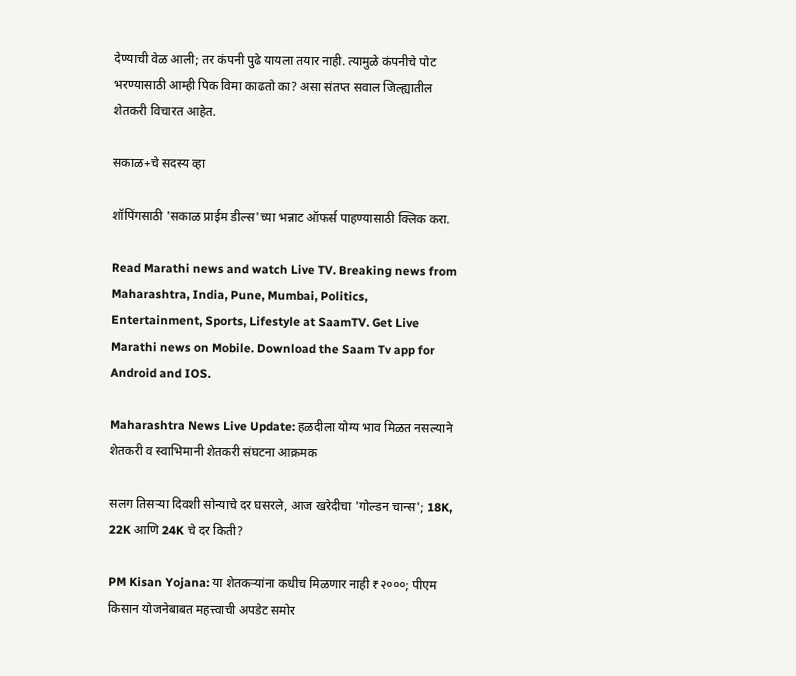देण्याची वेळ आली; तर कंपनी पुढे यायला तयार नाही. त्यामुळे कंपनीचे पोट भरण्यासाठी आम्ही पिक विमा काढतो का? असा संतप्त सवाल जिल्ह्यातील शेतकरी विचारत आहेत.

सकाळ+चे सदस्य व्हा

शॉपिंगसाठी 'सकाळ प्राईम डील्स'च्या भन्नाट ऑफर्स पाहण्यासाठी क्लिक करा.

Read Marathi news and watch Live TV. Breaking news from Maharashtra, India, Pune, Mumbai, Politics, Entertainment, Sports, Lifestyle at SaamTV. Get Live Marathi news on Mobile. Download the Saam Tv app for Android and IOS.

Maharashtra News Live Update: हळदीला योग्य भाव मिळत नसल्याने शेतकरी व स्वाभिमानी शेतकरी संघटना आक्रमक

सलग तिसऱ्या दिवशी सोन्याचे दर घसरले, आज खरेदीचा 'गोल्डन चान्स'; 18K, 22K आणि 24K चे दर किती?

PM Kisan Yojana: या शेतकऱ्यांना कधीच मिळणार नाही ₹२०००; पीएम किसान योजनेबाबत महत्त्वाची अपडेट समोर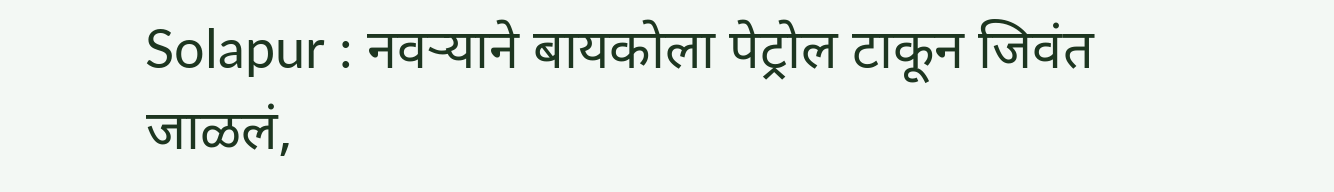Solapur : नवऱ्याने बायकोला पेट्रोल टाकून जिवंत जाळलं,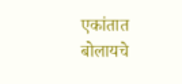एकांतात बोलायचे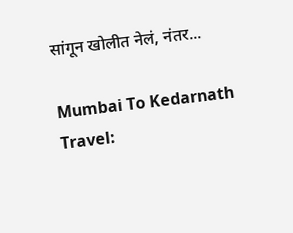सांगून खोलीत नेलं, नंतर...

Mumbai To Kedarnath Travel: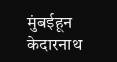मुंबईहून केदारनाथ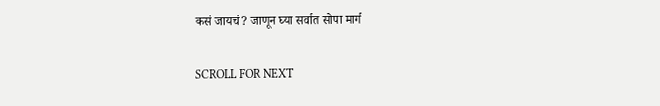कसं जायचं? जाणून घ्या सर्वात सोपा मार्ग

SCROLL FOR NEXT